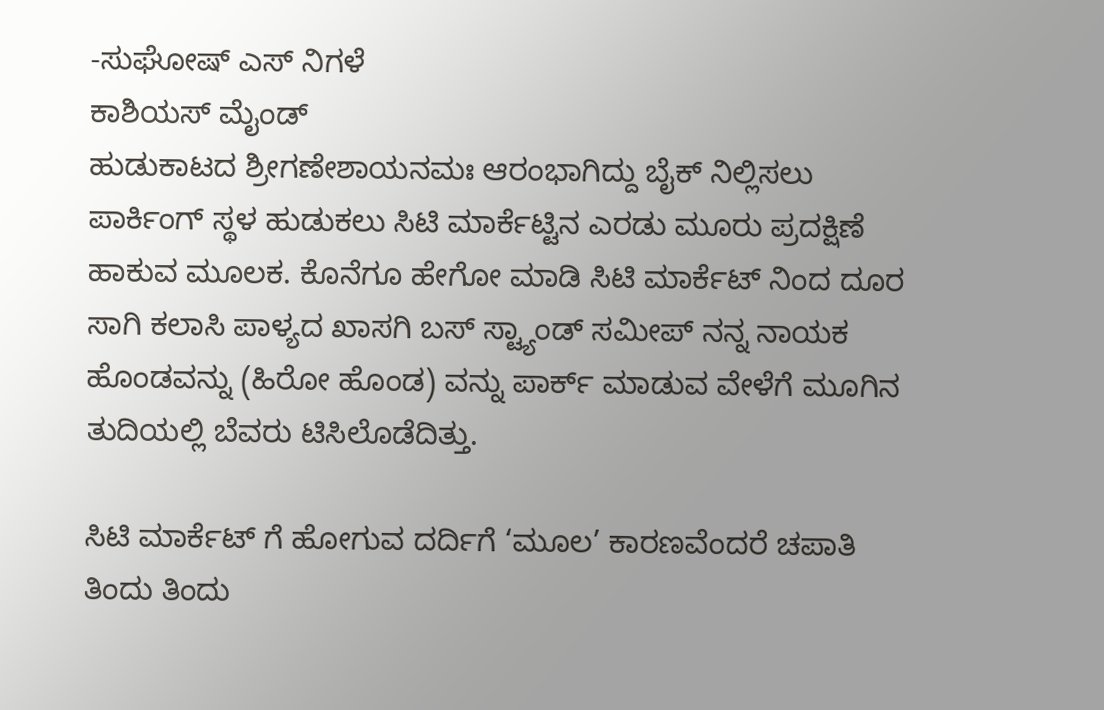-ಸುಘೋಷ್ ಎಸ್ ನಿಗಳೆ
ಕಾಶಿಯಸ್ ಮೈಂಡ್
ಹುಡುಕಾಟದ ಶ್ರೀಗಣೇಶಾಯನಮಃ ಆರಂಭಾಗಿದ್ದು ಬೈಕ್ ನಿಲ್ಲಿಸಲು ಪಾರ್ಕಿಂಗ್ ಸ್ಥಳ ಹುಡುಕಲು ಸಿಟಿ ಮಾರ್ಕೆಟ್ಟಿನ ಎರಡು ಮೂರು ಪ್ರದಕ್ಷಿಣೆ ಹಾಕುವ ಮೂಲಕ. ಕೊನೆಗೂ ಹೇಗೋ ಮಾಡಿ ಸಿಟಿ ಮಾರ್ಕೆಟ್ ನಿಂದ ದೂರ ಸಾಗಿ ಕಲಾಸಿ ಪಾಳ್ಯದ ಖಾಸಗಿ ಬಸ್ ಸ್ಟ್ಯಾಂಡ್ ಸಮೀಪ್ ನನ್ನ ನಾಯಕ ಹೊಂಡವನ್ನು (ಹಿರೋ ಹೊಂಡ) ವನ್ನು ಪಾರ್ಕ್ ಮಾಡುವ ವೇಳೆಗೆ ಮೂಗಿನ ತುದಿಯಲ್ಲಿ ಬೆವರು ಟಿಸಿಲೊಡೆದಿತ್ತು.

ಸಿಟಿ ಮಾರ್ಕೆಟ್ ಗೆ ಹೋಗುವ ದರ್ದಿಗೆ ‘ಮೂಲ’ ಕಾರಣವೆಂದರೆ ಚಪಾತಿ ತಿಂದು ತಿಂದು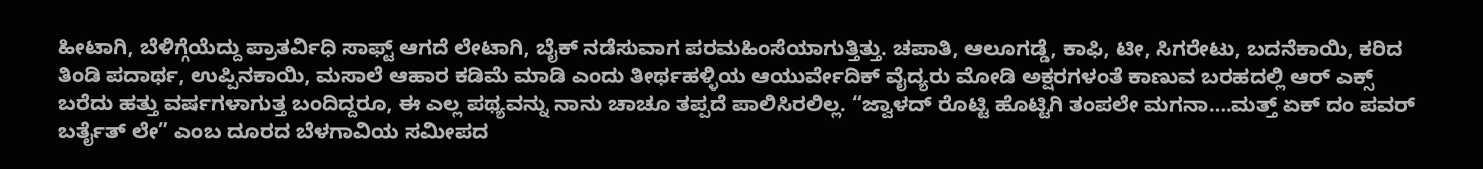ಹೀಟಾಗಿ, ಬೆಳಿಗ್ಗೆಯೆದ್ದು ಪ್ರಾತರ್ವಿಧಿ ಸಾಫ್ಟ್ ಆಗದೆ ಲೇಟಾಗಿ, ಬೈಕ್ ನಡೆಸುವಾಗ ಪರಮಹಿಂಸೆಯಾಗುತ್ತಿತ್ತು. ಚಪಾತಿ, ಆಲೂಗಡ್ಡೆ, ಕಾಫಿ, ಟೀ, ಸಿಗರೇಟು, ಬದನೆಕಾಯಿ, ಕರಿದ ತಿಂಡಿ ಪದಾರ್ಥ, ಉಪ್ಪಿನಕಾಯಿ, ಮಸಾಲೆ ಆಹಾರ ಕಡಿಮೆ ಮಾಡಿ ಎಂದು ತೀರ್ಥಹಳ್ಳಿಯ ಆಯುರ್ವೇದಿಕ್ ವೈದ್ಯರು ಮೋಡಿ ಅಕ್ಷರಗಳಂತೆ ಕಾಣುವ ಬರಹದಲ್ಲಿ ಆರ್ ಎಕ್ಸ್ ಬರೆದು ಹತ್ತು ವರ್ಷಗಳಾಗುತ್ತ ಬಂದಿದ್ದರೂ, ಈ ಎಲ್ಲ ಪಥ್ಯವನ್ನು ನಾನು ಚಾಚೂ ತಪ್ಪದೆ ಪಾಲಿಸಿರಲಿಲ್ಲ. “ಜ್ವಾಳದ್ ರೊಟ್ಟಿ ಹೊಟ್ಟಿಗಿ ತಂಪಲೇ ಮಗನಾ….ಮತ್ತ್ ಏಕ್ ದಂ ಪವರ್ ಬರ್ತೈತ್ ಲೇ” ಎಂಬ ದೂರದ ಬೆಳಗಾವಿಯ ಸಮೀಪದ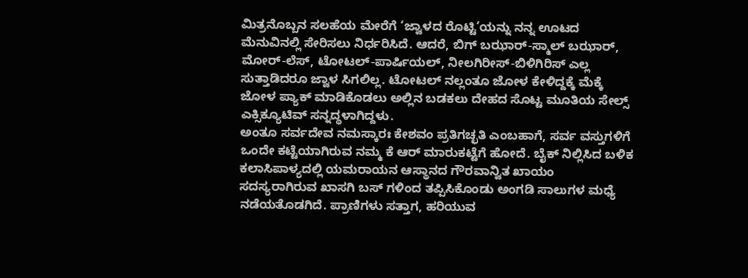ಮಿತ್ರನೊಬ್ಬನ ಸಲಹೆಯ ಮೇರೆಗೆ ‘ಜ್ವಾಳದ ರೊಟ್ಟಿ’ಯನ್ನು ನನ್ನ ಊಟದ ಮೆನುವಿನಲ್ಲಿ ಸೇರಿಸಲು ನಿರ್ಧರಿಸಿದೆ. ಆದರೆ, ಬಿಗ್ ಬಝಾರ್-ಸ್ಮಾಲ್ ಬಝಾರ್, ಮೋರ್-ಲೆಸ್, ಟೋಟಲ್-ಪಾರ್ಷಿಯಲ್, ನೀಲಗಿರೀಸ್-ಬಿಳಿಗಿರಿಸ್ ಎಲ್ಲ ಸುತ್ತಾಡಿದರೂ ಜ್ವಾಳ ಸಿಗಲಿಲ್ಲ. ಟೋಟಲ್ ನಲ್ಲಂತೂ ಜೋಳ ಕೇಳಿದ್ದಕ್ಕೆ ಮೆಕ್ಕೆ ಜೋಳ ಪ್ಯಾಕ್ ಮಾಡಿಕೊಡಲು ಅಲ್ಲಿನ ಬಡಕಲು ದೇಹದ ಸೊಟ್ಟ ಮೂತಿಯ ಸೇಲ್ಸ್ ಎಕ್ಸಿಕ್ಯೂಟಿವ್ ಸನ್ನದ್ಧಳಾಗಿದ್ದಳು.
ಅಂತೂ ಸರ್ವದೇವ ನಮಸ್ಕಾರಃ ಕೇಶವಂ ಪ್ರತಿಗಚ್ಛತಿ ಎಂಬಹಾಗೆ, ಸರ್ವ ವಸ್ತುಗಳಿಗೆ ಒಂದೇ ಕಟ್ಟೆಯಾಗಿರುವ ನಮ್ಮ ಕೆ ಆರ್ ಮಾರುಕಟ್ಟೆಗೆ ಹೋದೆ. ಬೈಕ್ ನಿಲ್ಲಿಸಿದ ಬಳಿಕ ಕಲಾಸಿಪಾಳ್ಯದಲ್ಲಿ ಯಮರಾಯನ ಆಸ್ಥಾನದ ಗೌರವಾನ್ವಿತ ಖಾಯಂ ಸದಸ್ಯರಾಗಿರುವ ಖಾಸಗಿ ಬಸ್ ಗಳಿಂದ ತಪ್ಪಿಸಿಕೊಂಡು ಅಂಗಡಿ ಸಾಲುಗಳ ಮಧ್ಯೆ ನಡೆಯತೊಡಗಿದೆ. ಪ್ರಾಣಿಗಳು ಸತ್ತಾಗ, ಹರಿಯುವ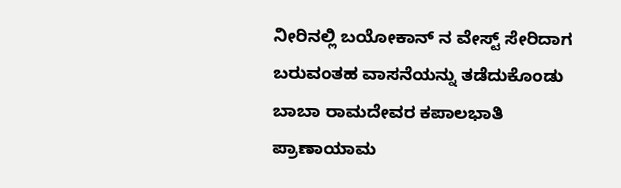ನೀರಿನಲ್ಲಿ ಬಯೋಕಾನ್ ನ ವೇಸ್ಟ್ ಸೇರಿದಾಗ ಬರುವಂತಹ ವಾಸನೆಯನ್ನು ತಡೆದುಕೊಂಡು ಬಾಬಾ ರಾಮದೇವರ ಕಪಾಲಭಾತಿ ಪ್ರಾಣಾಯಾಮ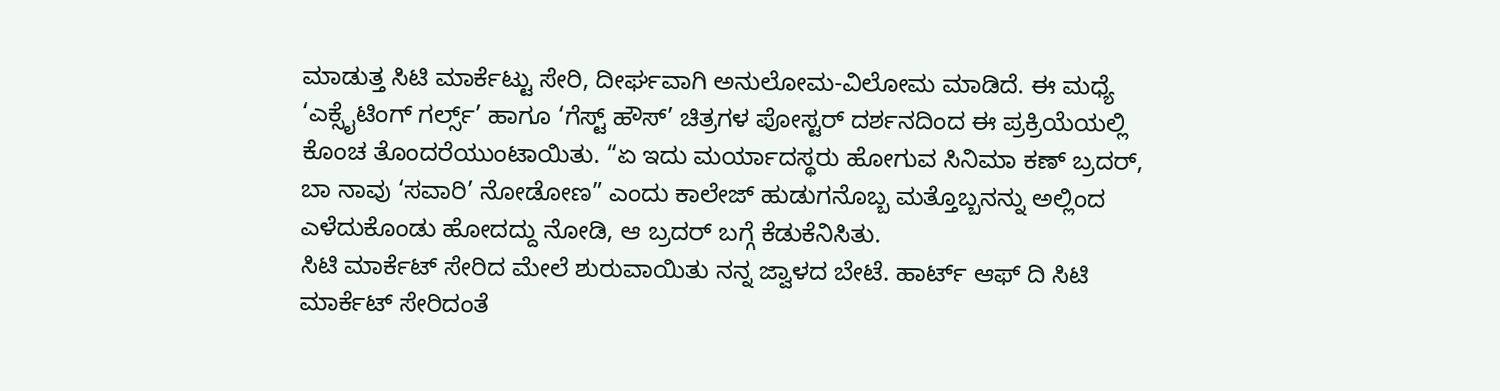ಮಾಡುತ್ತ ಸಿಟಿ ಮಾರ್ಕೆಟ್ಟು ಸೇರಿ, ದೀರ್ಘವಾಗಿ ಅನುಲೋಮ-ವಿಲೋಮ ಮಾಡಿದೆ. ಈ ಮಧ್ಯೆ ‘ಎಕ್ಸೈಟಿಂಗ್ ಗರ್ಲ್ಸ್’ ಹಾಗೂ ‘ಗೆಸ್ಟ್ ಹೌಸ್’ ಚಿತ್ರಗಳ ಪೋಸ್ಟರ್ ದರ್ಶನದಿಂದ ಈ ಪ್ರಕ್ರಿಯೆಯಲ್ಲಿ ಕೊಂಚ ತೊಂದರೆಯುಂಟಾಯಿತು. “ಏ ಇದು ಮರ್ಯಾದಸ್ಥರು ಹೋಗುವ ಸಿನಿಮಾ ಕಣ್ ಬ್ರದರ್, ಬಾ ನಾವು ‘ಸವಾರಿ’ ನೋಡೋಣ” ಎಂದು ಕಾಲೇಜ್ ಹುಡುಗನೊಬ್ಬ ಮತ್ತೊಬ್ಬನನ್ನು ಅಲ್ಲಿಂದ ಎಳೆದುಕೊಂಡು ಹೋದದ್ದು ನೋಡಿ, ಆ ಬ್ರದರ್ ಬಗ್ಗೆ ಕೆಡುಕೆನಿಸಿತು.
ಸಿಟಿ ಮಾರ್ಕೆಟ್ ಸೇರಿದ ಮೇಲೆ ಶುರುವಾಯಿತು ನನ್ನ ಜ್ವಾಳದ ಬೇಟೆ. ಹಾರ್ಟ್ ಆಫ್ ದಿ ಸಿಟಿ ಮಾರ್ಕೆಟ್ ಸೇರಿದಂತೆ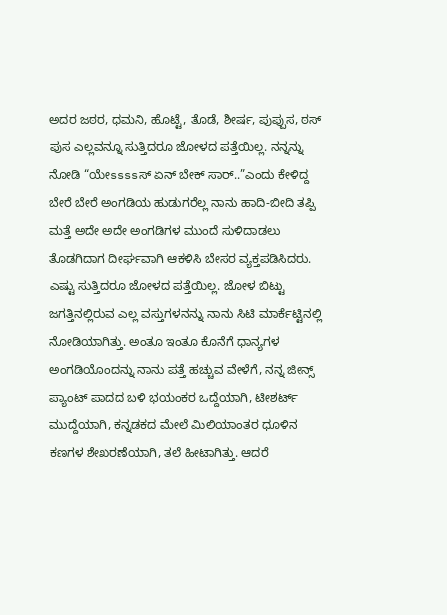ಅದರ ಜಠರ, ಧಮನಿ, ಹೊಟ್ಟೆ, ತೊಡೆ, ಶೀರ್ಷ, ಪುಪ್ಪುಸ, ಠಸ್ ಪುಸ ಎಲ್ಲವನ್ನೂ ಸುತ್ತಿದರೂ ಜೋಳದ ಪತ್ತೆಯಿಲ್ಲ. ನನ್ನನ್ನು ನೋಡಿ “ಯೇssssಸ್ ಏನ್ ಬೇಕ್ ಸಾರ್..”ಎಂದು ಕೇಳಿದ್ದ ಬೇರೆ ಬೇರೆ ಅಂಗಡಿಯ ಹುಡುಗರೆಲ್ಲ ನಾನು ಹಾದಿ-ಬೀದಿ ತಪ್ಪಿ ಮತ್ತೆ ಅದೇ ಅದೇ ಅಂಗಡಿಗಳ ಮುಂದೆ ಸುಳಿದಾಡಲು ತೊಡಗಿದಾಗ ದೀರ್ಘವಾಗಿ ಆಕಳಿಸಿ ಬೇಸರ ವ್ಯಕ್ತಪಡಿಸಿದರು. ಎಷ್ಟು ಸುತ್ತಿದರೂ ಜೋಳದ ಪತ್ತೆಯಿಲ್ಲ. ಜೋಳ ಬಿಟ್ಟು ಜಗತ್ತಿನಲ್ಲಿರುವ ಎಲ್ಲ ವಸ್ತುಗಳನನ್ನು ನಾನು ಸಿಟಿ ಮಾರ್ಕೆಟ್ಟಿನಲ್ಲಿ ನೋಡಿಯಾಗಿತ್ತು. ಅಂತೂ ಇಂತೂ ಕೊನೆಗೆ ಧಾನ್ಯಗಳ ಅಂಗಡಿಯೊಂದನ್ನು ನಾನು ಪತ್ತೆ ಹಚ್ಚುವ ವೇಳೆಗೆ, ನನ್ನ ಜೀನ್ಸ್ ಪ್ಯಾಂಟ್ ಪಾದದ ಬಳಿ ಭಯಂಕರ ಒದ್ದೆಯಾಗಿ, ಟೀಶರ್ಟ್ ಮುದ್ದೆಯಾಗಿ, ಕನ್ನಡಕದ ಮೇಲೆ ಮಿಲಿಯಾಂತರ ಧೂಳಿನ ಕಣಗಳ ಶೇಖರಣೆಯಾಗಿ, ತಲೆ ಹೀಟಾಗಿತ್ತು. ಆದರೆ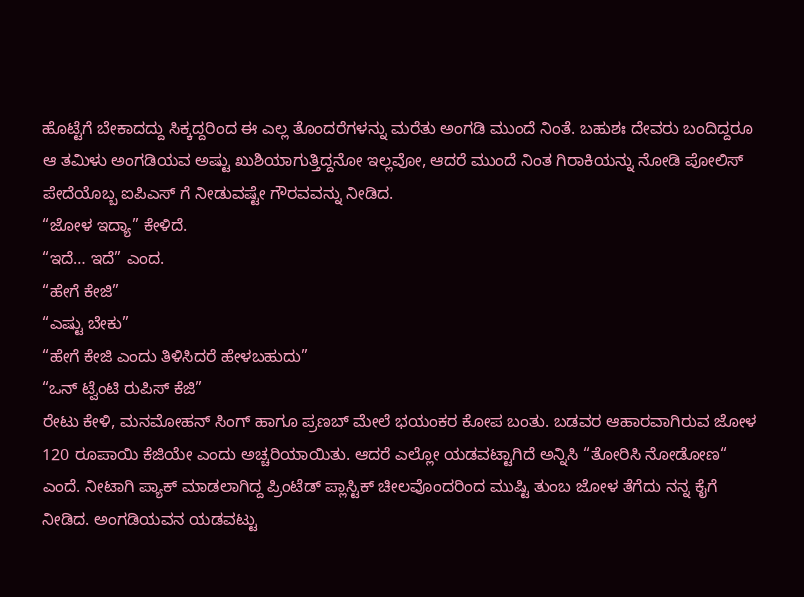ಹೊಟ್ಟೆಗೆ ಬೇಕಾದದ್ದು ಸಿಕ್ಕದ್ದರಿಂದ ಈ ಎಲ್ಲ ತೊಂದರೆಗಳನ್ನು ಮರೆತು ಅಂಗಡಿ ಮುಂದೆ ನಿಂತೆ. ಬಹುಶಃ ದೇವರು ಬಂದಿದ್ದರೂ ಆ ತಮಿಳು ಅಂಗಡಿಯವ ಅಷ್ಟು ಖುಶಿಯಾಗುತ್ತಿದ್ದನೋ ಇಲ್ಲವೋ, ಆದರೆ ಮುಂದೆ ನಿಂತ ಗಿರಾಕಿಯನ್ನು ನೋಡಿ ಪೋಲಿಸ್ ಪೇದೆಯೊಬ್ಬ ಐಪಿಎಸ್ ಗೆ ನೀಡುವಷ್ಟೇ ಗೌರವವನ್ನು ನೀಡಿದ.
“ಜೋಳ ಇದ್ಯಾ” ಕೇಳಿದೆ.
“ಇದೆ… ಇದೆ” ಎಂದ.
“ಹೇಗೆ ಕೇಜಿ”
“ಎಷ್ಟು ಬೇಕು”
“ಹೇಗೆ ಕೇಜಿ ಎಂದು ತಿಳಿಸಿದರೆ ಹೇಳಬಹುದು”
“ಒನ್ ಟ್ವೆಂಟಿ ರುಪಿಸ್ ಕೆಜಿ”
ರೇಟು ಕೇಳಿ, ಮನಮೋಹನ್ ಸಿಂಗ್ ಹಾಗೂ ಪ್ರಣಬ್ ಮೇಲೆ ಭಯಂಕರ ಕೋಪ ಬಂತು. ಬಡವರ ಆಹಾರವಾಗಿರುವ ಜೋಳ 120 ರೂಪಾಯಿ ಕೆಜಿಯೇ ಎಂದು ಅಚ್ಚರಿಯಾಯಿತು. ಆದರೆ ಎಲ್ಲೋ ಯಡವಟ್ಟಾಗಿದೆ ಅನ್ನಿಸಿ “ತೋರಿಸಿ ನೋಡೋಣ“ ಎಂದೆ. ನೀಟಾಗಿ ಪ್ಯಾಕ್ ಮಾಡಲಾಗಿದ್ದ ಪ್ರಿಂಟೆಡ್ ಪ್ಲಾಸ್ಟಿಕ್ ಚೀಲವೊಂದರಿಂದ ಮುಷ್ಟಿ ತುಂಬ ಜೋಳ ತೆಗೆದು ನನ್ನ ಕೈಗೆ ನೀಡಿದ. ಅಂಗಡಿಯವನ ಯಡವಟ್ಟು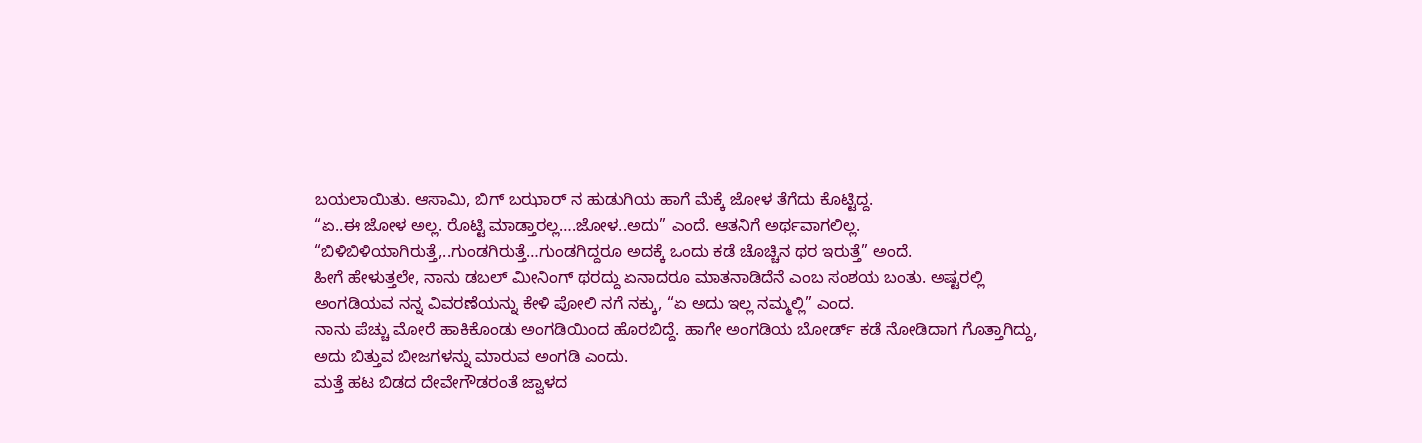ಬಯಲಾಯಿತು. ಆಸಾಮಿ, ಬಿಗ್ ಬಝಾರ್ ನ ಹುಡುಗಿಯ ಹಾಗೆ ಮೆಕ್ಕೆ ಜೋಳ ತೆಗೆದು ಕೊಟ್ಟಿದ್ದ.
“ಏ..ಈ ಜೋಳ ಅಲ್ಲ. ರೊಟ್ಟಿ ಮಾಡ್ತಾರಲ್ಲ….ಜೋಳ..ಅದು” ಎಂದೆ. ಆತನಿಗೆ ಅರ್ಥವಾಗಲಿಲ್ಲ.
“ಬಿಳಿಬಿಳಿಯಾಗಿರುತ್ತೆ,..ಗುಂಡಗಿರುತ್ತೆ…ಗುಂಡಗಿದ್ದರೂ ಅದಕ್ಕೆ ಒಂದು ಕಡೆ ಚೊಚ್ಚಿನ ಥರ ಇರುತ್ತೆ” ಅಂದೆ.
ಹೀಗೆ ಹೇಳುತ್ತಲೇ, ನಾನು ಡಬಲ್ ಮೀನಿಂಗ್ ಥರದ್ದು ಏನಾದರೂ ಮಾತನಾಡಿದೆನೆ ಎಂಬ ಸಂಶಯ ಬಂತು. ಅಷ್ಟರಲ್ಲಿ ಅಂಗಡಿಯವ ನನ್ನ ವಿವರಣೆಯನ್ನು ಕೇಳಿ ಪೋಲಿ ನಗೆ ನಕ್ಕು, “ಏ ಅದು ಇಲ್ಲ ನಮ್ಮಲ್ಲಿ” ಎಂದ.
ನಾನು ಪೆಚ್ಚು ಮೋರೆ ಹಾಕಿಕೊಂಡು ಅಂಗಡಿಯಿಂದ ಹೊರಬಿದ್ದೆ. ಹಾಗೇ ಅಂಗಡಿಯ ಬೋರ್ಡ್ ಕಡೆ ನೋಡಿದಾಗ ಗೊತ್ತಾಗಿದ್ದು, ಅದು ಬಿತ್ತುವ ಬೀಜಗಳನ್ನು ಮಾರುವ ಅಂಗಡಿ ಎಂದು.
ಮತ್ತೆ ಹಟ ಬಿಡದ ದೇವೇಗೌಡರಂತೆ ಜ್ವಾಳದ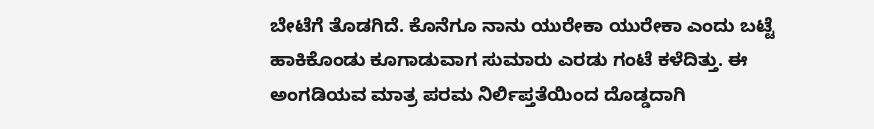ಬೇಟೆಗೆ ತೊಡಗಿದೆ. ಕೊನೆಗೂ ನಾನು ಯುರೇಕಾ ಯುರೇಕಾ ಎಂದು ಬಟ್ಟೆ ಹಾಕಿಕೊಂಡು ಕೂಗಾಡುವಾಗ ಸುಮಾರು ಎರಡು ಗಂಟೆ ಕಳೆದಿತ್ತು. ಈ ಅಂಗಡಿಯವ ಮಾತ್ರ ಪರಮ ನಿರ್ಲಿಪ್ತತೆಯಿಂದ ದೊಡ್ಡದಾಗಿ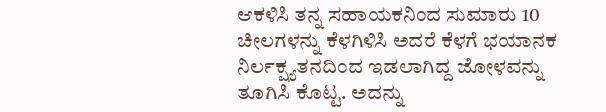ಆಕಳಿಸಿ ತನ್ನ ಸಹಾಯಕನಿಂದ ಸುಮಾರು 10 ಚೀಲಗಳನ್ನು ಕೆಳಗಿಳಿಸಿ ಅದರೆ ಕೆಳಗೆ ಭಯಾನಕ ನಿರ್ಲಕ್ಷ್ಯತನದಿಂದ ಇಡಲಾಗಿದ್ದ ಜೋಳವನ್ನು ತೂಗಿಸಿ ಕೊಟ್ಟ. ಅದನ್ನು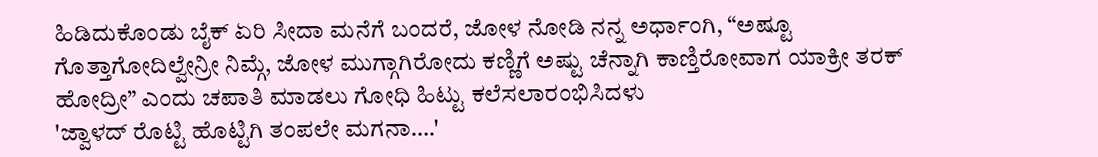ಹಿಡಿದುಕೊಂಡು ಬೈಕ್ ಏರಿ ಸೀದಾ ಮನೆಗೆ ಬಂದರೆ, ಜೋಳ ನೋಡಿ ನನ್ನ ಅರ್ಧಾಂಗಿ, “ಅಷ್ಟೂ ಗೊತ್ತಾಗೋದಿಲ್ವೇನ್ರೀ ನಿಮ್ಗೆ, ಜೋಳ ಮುಗ್ಗಾಗಿರೋದು ಕಣ್ಣಿಗೆ ಅಷ್ಟು ಚೆನ್ನಾಗಿ ಕಾಣ್ತಿರೋವಾಗ ಯಾಕ್ರೀ ತರಕ್ ಹೋದ್ರೀ” ಎಂದು ಚಪಾತಿ ಮಾಡಲು ಗೋಧಿ ಹಿಟ್ಟು ಕಲೆಸಲಾರಂಭಿಸಿದಳು
'ಜ್ವಾಳದ್ ರೊಟ್ಟಿ ಹೊಟ್ಟಿಗಿ ತಂಪಲೇ ಮಗನಾ….'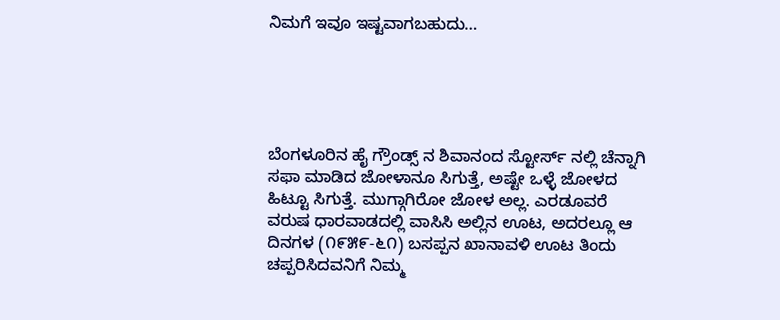ನಿಮಗೆ ಇವೂ ಇಷ್ಟವಾಗಬಹುದು…





ಬೆಂಗಳೂರಿನ ಹೈ ಗ್ರೌಂಡ್ಸ್ ನ ಶಿವಾನಂದ ಸ್ಟೋರ್ಸ್ ನಲ್ಲಿ ಚೆನ್ನಾಗಿ ಸಫಾ ಮಾಡಿದ ಜೋಳಾನೂ ಸಿಗುತ್ತೆ, ಅಷ್ಟೇ ಒಳ್ಳೆ ಜೋಳದ ಹಿಟ್ಟೂ ಸಿಗುತ್ತೆ. ಮುಗ್ಗಾಗಿರೋ ಜೋಳ ಅಲ್ಲ. ಎರಡೂವರೆ ವರುಷ ಧಾರವಾಡದಲ್ಲಿ ವಾಸಿಸಿ ಅಲ್ಲಿನ ಊಟ, ಅದರಲ್ಲೂ ಆ ದಿನಗಳ (೧೯೫೯-೬೧) ಬಸಪ್ಪನ ಖಾನಾವಳಿ ಊಟ ತಿಂದು ಚಪ್ಪರಿಸಿದವನಿಗೆ ನಿಮ್ಮ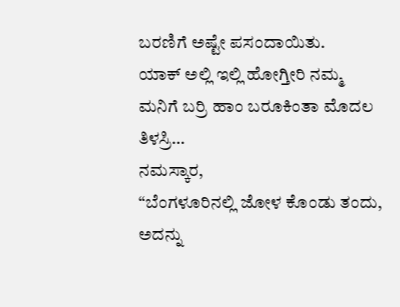ಬರಣಿಗೆ ಅಷ್ಟೇ ಪಸಂದಾಯಿತು.
ಯಾಕ್ ಅಲ್ಲಿ ಇಲ್ಲಿ ಹೋಗ್ತೀರಿ ನಮ್ಮ ಮನಿಗೆ ಬರ್ರಿ ಹಾಂ ಬರೂಕಿಂತಾ ಮೊದಲ ತಿಳಸ್ರಿ…
ನಮಸ್ಕಾರ,
“ಬೆಂಗಳೂರಿನಲ್ಲಿ ಜೋಳ ಕೊಂಡು ತಂದು, ಅದನ್ನು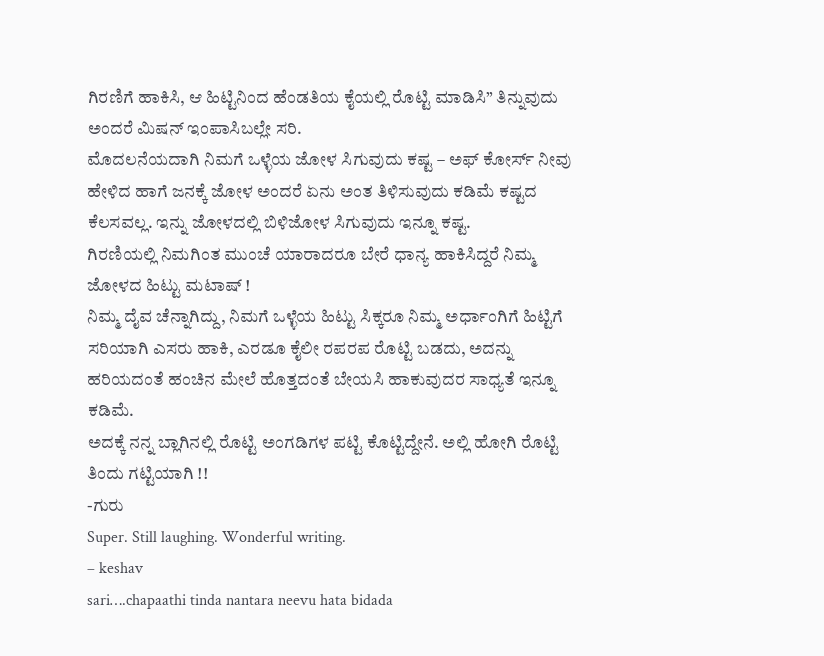ಗಿರಣಿಗೆ ಹಾಕಿಸಿ, ಆ ಹಿಟ್ಟಿನಿಂದ ಹೆಂಡತಿಯ ಕೈಯಲ್ಲಿ ರೊಟ್ಟಿ ಮಾಡಿಸಿ” ತಿನ್ನುವುದು ಅಂದರೆ ಮಿಷನ್ ಇಂಪಾಸಿಬಲ್ಲೇ ಸರಿ.
ಮೊದಲನೆಯದಾಗಿ ನಿಮಗೆ ಒಳ್ಳೆಯ ಜೋಳ ಸಿಗುವುದು ಕಷ್ಟ – ಅಫ್ ಕೋರ್ಸ್ ನೀವು ಹೇಳಿದ ಹಾಗೆ ಜನಕ್ಕೆ ಜೋಳ ಅಂದರೆ ಏನು ಅಂತ ತಿಳಿಸುವುದು ಕಡಿಮೆ ಕಷ್ಟದ ಕೆಲಸವಲ್ಲ. ಇನ್ನು ಜೋಳದಲ್ಲಿ ಬಿಳಿಜೋಳ ಸಿಗುವುದು ಇನ್ನೂ ಕಷ್ಟ.
ಗಿರಣಿಯಲ್ಲಿ ನಿಮಗಿಂತ ಮುಂಚೆ ಯಾರಾದರೂ ಬೇರೆ ಧಾನ್ಯ ಹಾಕಿಸಿದ್ದರೆ ನಿಮ್ಮ ಜೋಳದ ಹಿಟ್ಟು ಮಟಾಷ್ !
ನಿಮ್ಮ ದೈವ ಚೆನ್ನಾಗಿದ್ದು, ನಿಮಗೆ ಒಳ್ಳೆಯ ಹಿಟ್ಟು ಸಿಕ್ಕರೂ ನಿಮ್ಮ ಅರ್ಧಾಂಗಿಗೆ ಹಿಟ್ಟಿಗೆ ಸರಿಯಾಗಿ ಎಸರು ಹಾಕಿ, ಎರಡೂ ಕೈಲೀ ರಪರಪ ರೊಟ್ಟಿ ಬಡದು, ಅದನ್ನು ಹರಿಯದಂತೆ ಹಂಚಿನ ಮೇಲೆ ಹೊತ್ತದಂತೆ ಬೇಯಸಿ ಹಾಕುವುದರ ಸಾಧ್ಯತೆ ಇನ್ನೂ ಕಡಿಮೆ.
ಅದಕ್ಕೆ ನನ್ನ ಬ್ಲಾಗಿನಲ್ಲಿ ರೊಟ್ಟಿ ಅಂಗಡಿಗಳ ಪಟ್ಟಿ ಕೊಟ್ಟಿದ್ದೇನೆ. ಅಲ್ಲಿ ಹೋಗಿ ರೊಟ್ಟಿ ತಿಂದು ಗಟ್ಟಿಯಾಗಿ !!
-ಗುರು
Super. Still laughing. Wonderful writing.
– keshav
sari….chapaathi tinda nantara neevu hata bidada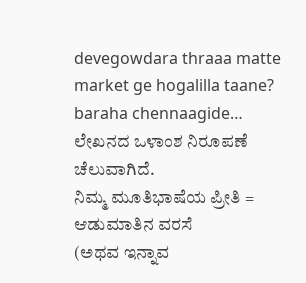devegowdara thraaa matte market ge hogalilla taane?
baraha chennaagide…
ಲೇಖನದ ಒಳಾಂಶ ನಿರೂಪಣೆ ಚೆಲುವಾಗಿದೆ.
ನಿಮ್ಮ ಮೂತಿಭಾಷೆಯ ಪ್ರೀತಿ = ಆಡುಮಾತಿನ ವರಸೆ
(ಅಥವ ಇನ್ನಾವ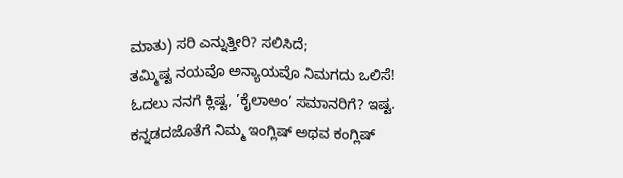ಮಾತು) ಸರಿ ಎನ್ನುತ್ತೀರಿ? ಸಲಿಸಿದೆ;
ತಮ್ಮಿಷ್ಟ ನಯವೊ ಅನ್ಯಾಯವೊ ನಿಮಗದು ಒಲಿಸೆ!
ಓದಲು ನನಗೆ ಕ್ಲಿಷ್ಟ, ’ಕೈಲಾಅಂ’ ಸಮಾನರಿಗೆ? ಇಷ್ಟ.
ಕನ್ನಡದಜೊತೆಗೆ ನಿಮ್ಮ ಇಂಗ್ಲಿಷ್ ಅಥವ ಕಂಗ್ಲಿಷ್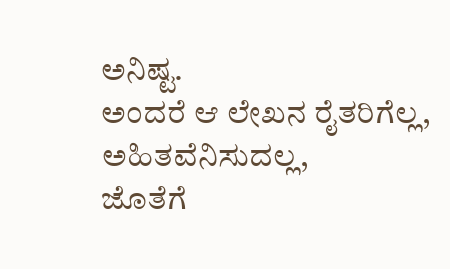ಅನಿಷ್ಟ.
ಅಂದರೆ ಆ ಲೇಖನ ರೈತರಿಗೆಲ್ಲ, ಅಹಿತವೆನಿಸುದಲ್ಲ,
ಜೊತೆಗೆ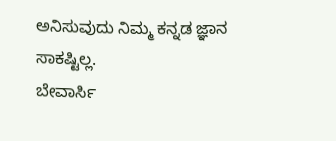ಅನಿಸುವುದು ನಿಮ್ಮ ಕನ್ನಡ ಜ್ಞಾನ ಸಾಕಷ್ಟಿಲ್ಲ.
ಬೇವಾರ್ಸಿ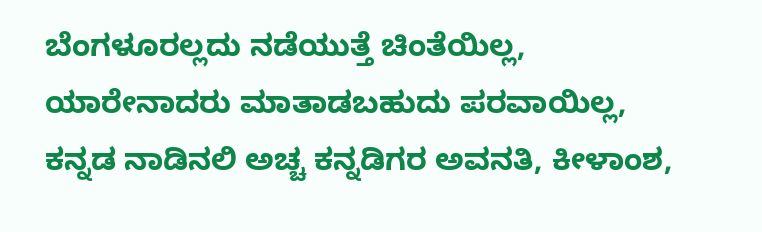ಬೆಂಗಳೂರಲ್ಲದು ನಡೆಯುತ್ತೆ ಚಿಂತೆಯಿಲ್ಲ,
ಯಾರೇನಾದರು ಮಾತಾಡಬಹುದು ಪರವಾಯಿಲ್ಲ,
ಕನ್ನಡ ನಾಡಿನಲಿ ಅಚ್ಚ ಕನ್ನಡಿಗರ ಅವನತಿ, ಕೀಳಾಂಶ,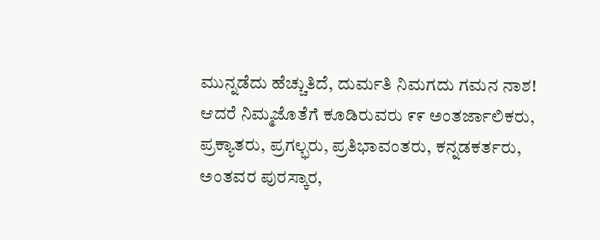ಮುನ್ನಡೆದು ಹೆಚ್ಚುತಿದೆ, ದುರ್ಮತಿ ನಿಮಗದು ಗಮನ ನಾಶ!
ಆದರೆ ನಿಮ್ಮಜೊತೆಗೆ ಕೂಡಿರುವರು ೯೯ ಅಂತರ್ಜಾಲಿಕರು,
ಪ್ರಕ್ಯಾತರು, ಪ್ರಗಲ್ಭರು, ಪ್ರತಿಭಾವಂತರು, ಕನ್ನಡಕರ್ತರು,
ಅಂತವರ ಪುರಸ್ಕಾರ,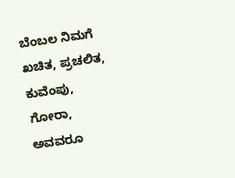ಬೆಂಬಲ ನಿಮಗೆ ಖಚಿತ, ಪ್ರಚಲಿತ,
ಕುವೆಂಪು, ಗೋರಾ, ಅವವರೂ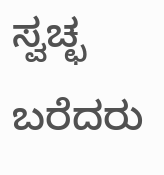ಸ್ವಚ್ಛ ಬರೆದರು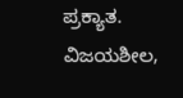ಪ್ರಕ್ಯಾತ.
ವಿಜಯಶೀಲ,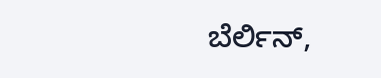ಬೆರ್ಲಿನ್,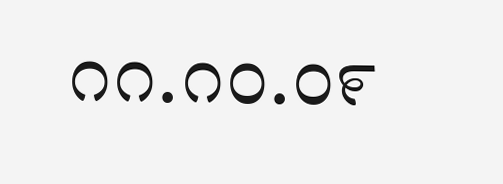೧೧.೧೦.೦೯